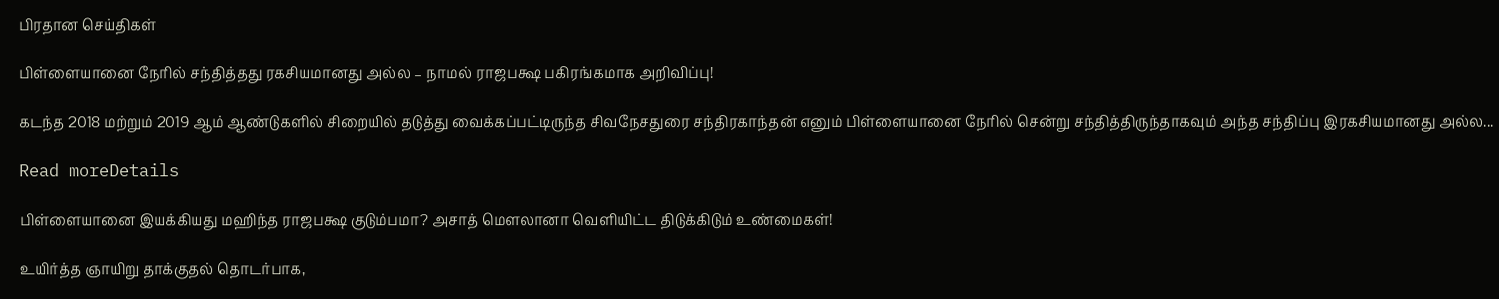பிரதான செய்திகள்

பிள்ளையானை நேரில் சந்தித்தது ரகசியமானது அல்ல – நாமல் ராஜபக்ஷ பகிரங்கமாக அறிவிப்பு!

கடந்த 2018 மற்றும் 2019 ஆம் ஆண்டுகளில் சிறையில் தடுத்து வைக்கப்பட்டிருந்த சிவநேசதுரை சந்திரகாந்தன் எனும் பிள்ளையானை நேரில் சென்று சந்தித்திருந்தாகவும் அந்த சந்திப்பு இரகசியமானது அல்ல...

Read moreDetails

பிள்ளையானை இயக்கியது மஹிந்த ராஜபக்ஷ குடும்பமா? அசாத் மௌலானா வெளியிட்ட திடுக்கிடும் உண்மைகள்!

உயிர்த்த ஞாயிறு தாக்குதல் தொடர்பாக,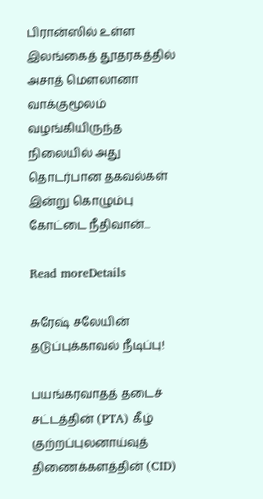பிரான்ஸில் உள்ள இலங்கைத் தூதரகத்தில் அசாத் மௌலானா வாக்குமூலம் வழங்கியிருந்த நிலையில் அது தொடர்பான தகவல்கள் இன்று கொழும்பு கோட்டை நீதிவான்...

Read moreDetails

சுரேஷ் சலேயின் தடுப்புக்காவல் நீடிப்பு!

பயங்கரவாதத் தடைச் சட்டத்தின் (PTA) கீழ் குற்றப்புலனாய்வுத் திணைக்களத்தின் (CID)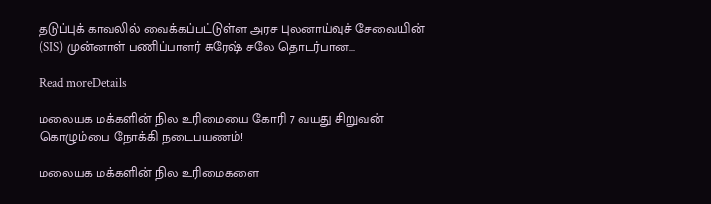தடுப்புக் காவலில் வைக்கப்பட்டுள்ள அரச புலனாய்வுச் சேவையின் (SIS) முன்னாள் பணிப்பாளர் சுரேஷ் சலே தொடர்பான...

Read moreDetails

மலையக மக்களின் நில உரிமையை கோரி 7 வயது சிறுவன் கொழும்பை நோக்கி நடைபயணம்!

மலையக மக்களின் நில உரிமைகளை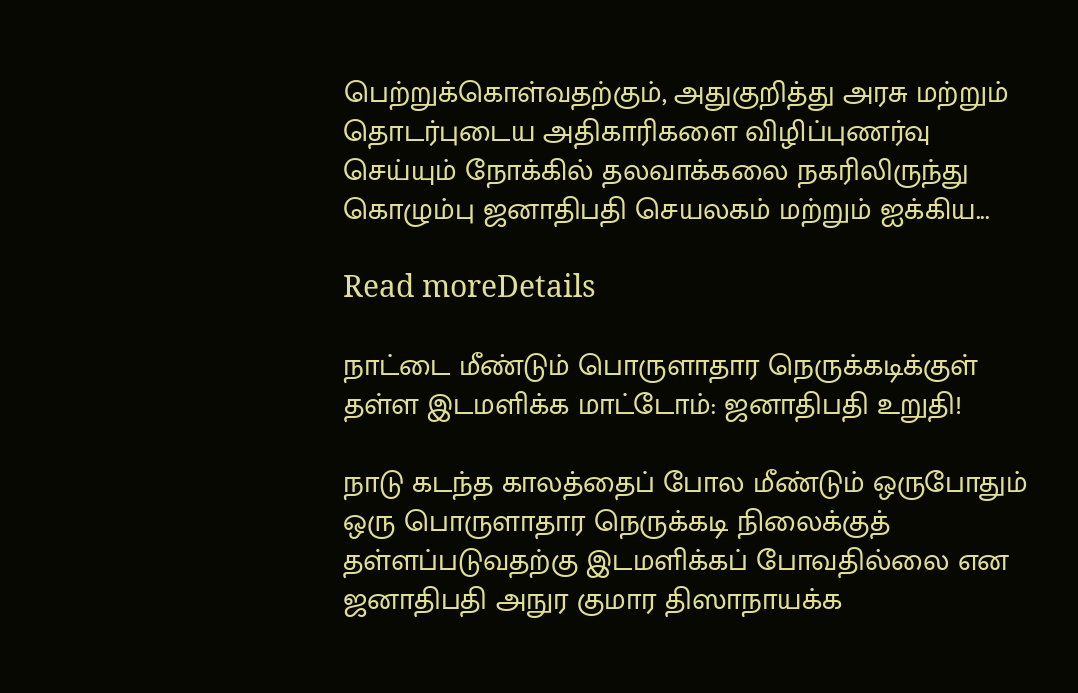பெற்றுக்கொள்வதற்கும், அதுகுறித்து அரசு மற்றும் தொடர்புடைய அதிகாரிகளை விழிப்புணர்வு செய்யும் நோக்கில் தலவாக்கலை நகரிலிருந்து கொழும்பு ஜனாதிபதி செயலகம் மற்றும் ஐக்கிய...

Read moreDetails

நாட்டை மீண்டும் பொருளாதார நெருக்கடிக்குள் தள்ள இடமளிக்க மாட்டோம்: ஜனாதிபதி உறுதி!

நாடு கடந்த காலத்தைப் போல மீண்டும் ஒருபோதும் ஒரு பொருளாதார நெருக்கடி நிலைக்குத் தள்ளப்படுவதற்கு இடமளிக்கப் போவதில்லை என ஜனாதிபதி அநுர குமார திஸாநாயக்க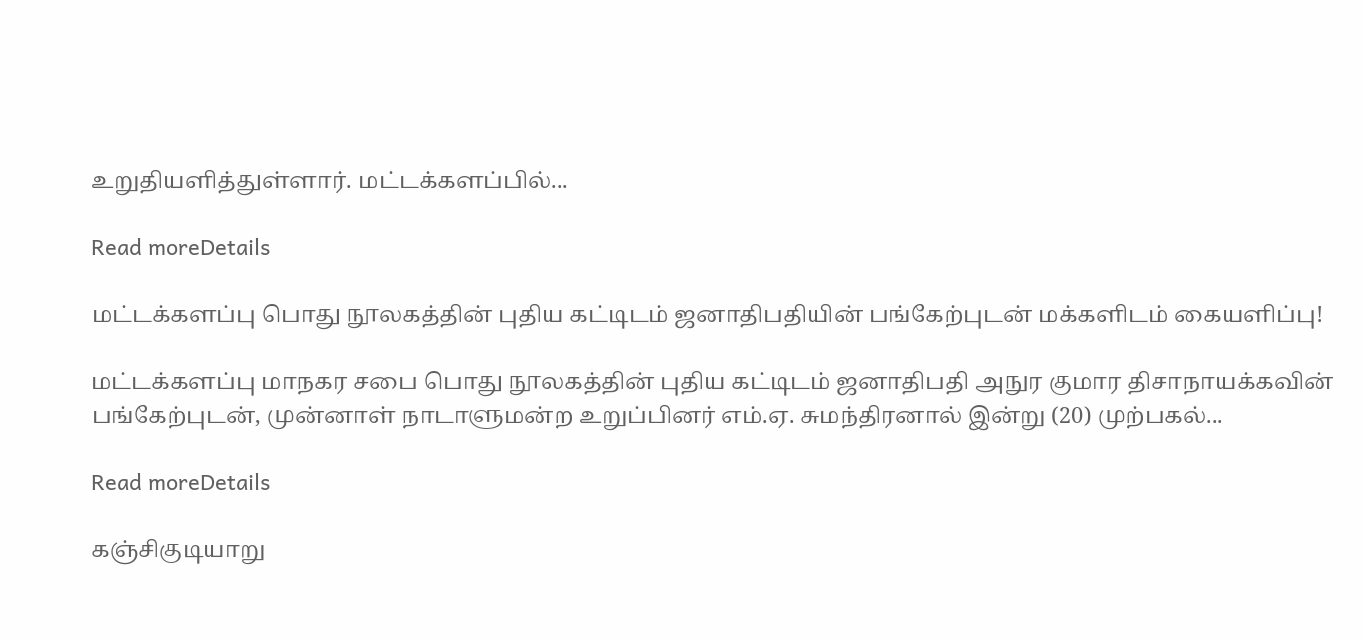உறுதியளித்துள்ளார். மட்டக்களப்பில்...

Read moreDetails

மட்டக்களப்பு பொது நூலகத்தின் புதிய கட்டிடம் ஜனாதிபதியின் பங்கேற்புடன் மக்களிடம் கையளிப்பு!

மட்டக்களப்பு மாநகர சபை பொது நூலகத்தின் புதிய கட்டிடம் ஜனாதிபதி அநுர குமார திசாநாயக்கவின் பங்கேற்புடன், முன்னாள் நாடாளுமன்ற உறுப்பினர் எம்.ஏ. சுமந்திரனால் இன்று (20) முற்பகல்...

Read moreDetails

கஞ்சிகுடியாறு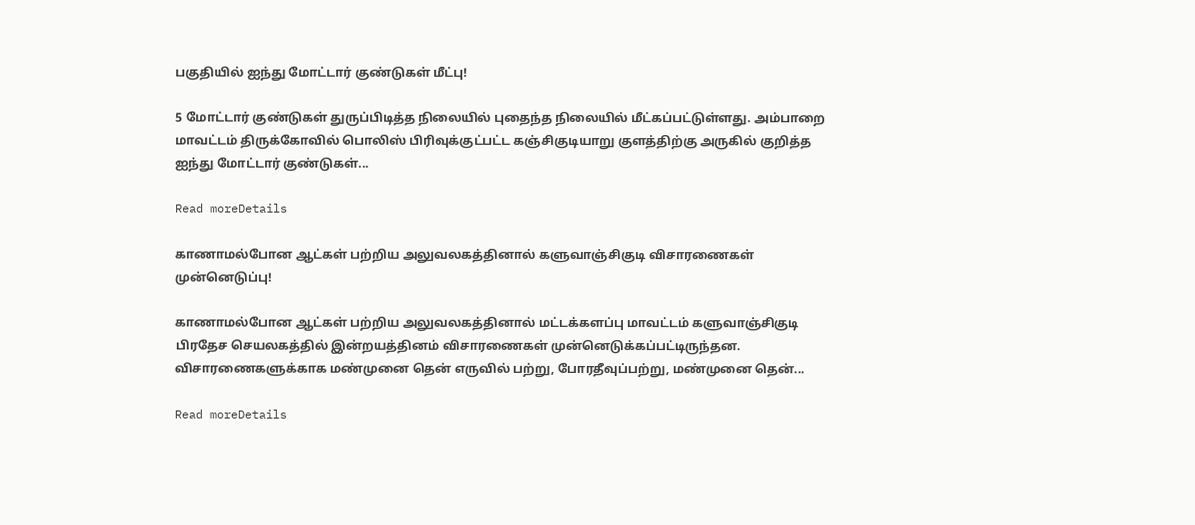பகுதியில் ஐந்து மோட்டார் குண்டுகள் மீட்பு!

5 மோட்டார் குண்டுகள் துருப்பிடித்த நிலையில் புதைந்த நிலையில் மீட்கப்பட்டுள்ளது. அம்பாறை மாவட்டம் திருக்கோவில் பொலிஸ் பிரிவுக்குட்பட்ட கஞ்சிகுடியாறு குளத்திற்கு அருகில் குறித்த ஐந்து மோட்டார் குண்டுகள்...

Read moreDetails

காணாமல்போன ஆட்கள் பற்றிய அலுவலகத்தினால் களுவாஞ்சிகுடி விசாரணைகள் முன்னெடுப்பு!

காணாமல்போன ஆட்கள் பற்றிய அலுவலகத்தினால் மட்டக்களப்பு மாவட்டம் களுவாஞ்சிகுடி பிரதேச செயலகத்தில் இன்றயத்தினம் விசாரணைகள் முன்னெடுக்கப்பட்டிருந்தன. விசாரணைகளுக்காக மண்முனை தென் எருவில் பற்று, போரதீவுப்பற்று, மண்முனை தென்...

Read moreDetails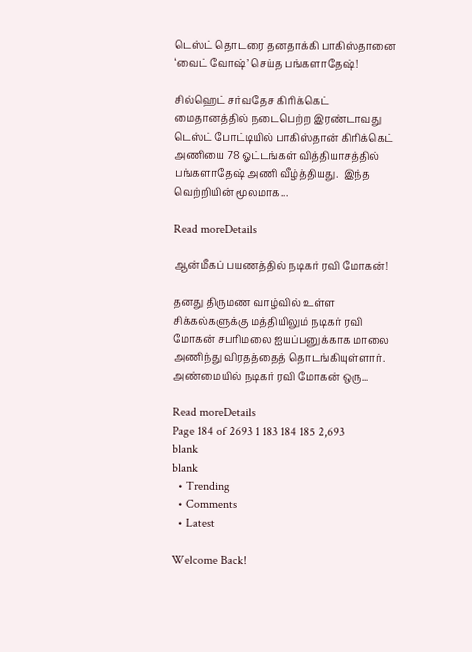டெஸ்ட் தொடரை தனதாக்கி பாகிஸ்தானை ‘வைட் வோஷ்’ செய்த பங்களாதேஷ்!

சில்ஹெட் சர்வதேச கிரிக்கெட் மைதானத்தில் நடைபெற்ற இரண்டாவது டெஸ்ட் போட்டியில் பாகிஸ்தான் கிரிக்கெட் அணியை 78 ஓட்டங்கள் வித்தியாசத்தில் பங்களாதேஷ் அணி வீழ்த்தியது.  இந்த வெற்றியின் மூலமாக...

Read moreDetails

ஆன்மீகப் பயணத்தில் நடிகர் ரவி மோகன்!

தனது திருமண வாழ்வில் உள்ள சிக்கல்களுக்கு மத்தியிலும் நடிகர் ரவி மோகன் சபரிமலை ஐயப்பனுக்காக மாலை அணிந்து விரதத்தைத் தொடங்கியுள்ளார். அண்மையில் நடிகர் ரவி மோகன் ஒரு...

Read moreDetails
Page 184 of 2693 1 183 184 185 2,693
blank
blank
  • Trending
  • Comments
  • Latest

Welcome Back!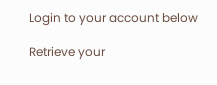Login to your account below

Retrieve your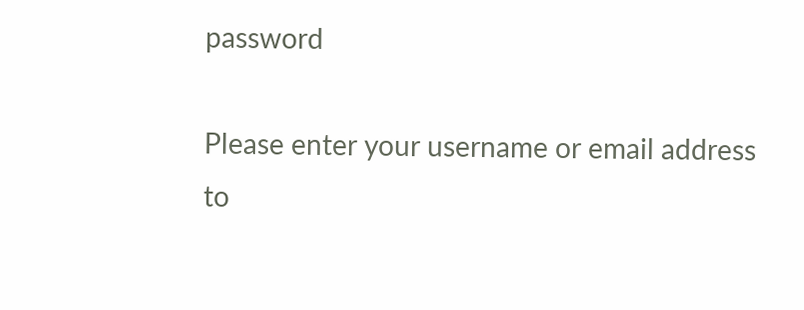password

Please enter your username or email address to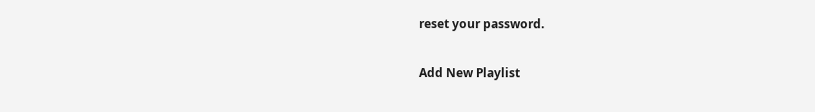reset your password.

Add New Playlist